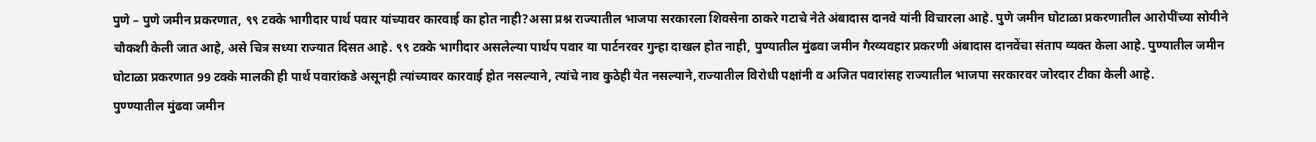पुणे – पुणे जमीन प्रकरणात, ९९ टक्के भागीदार पार्थ पवार यांच्यावर कारवाई का होत नाही?असा प्रश्न राज्यातील भाजपा सरकारला शिवसेना ठाकरे गटाचे नेते अंबादास दानवे यांनी विचारला आहे. पुणे जमीन घोटाळा प्रकरणातील आरोपींच्या सोयीने चौकशी केली जात आहे, असे चित्र सध्या राज्यात दिसत आहे. ९९ टक्के भागीदार असलेल्या पार्थप पवार या पार्टनरवर गुन्हा दाखल होत नाही, पुण्यातील मुंढवा जमीन गैरव्यवहार प्रकरणी अंबादास दानवेंचा संताप व्यक्त केला आहे. पुण्यातील जमीन घोटाळा प्रकरणात 99 टक्के मालकी ही पार्थ पवारांकडे असूनही त्यांच्यावर कारवाई होत नसल्याने, त्यांचे नाव कुठेही येत नसल्याने,राज्यातील विरोधी पक्षांनी व अजित पवारांसह राज्यातील भाजपा सरकारवर जोरदार टीका केली आहे.
पुण्ण्यातील मुंढवा जमीन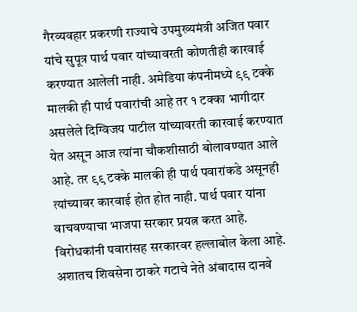गैरव्यवहार प्रकरणी राज्याचे उपमुख्यमंत्री अजित पवार यांचे सुपूत्र पार्थ पवार यांच्यावरती कोणतीही कारवाई करण्यात आलेली नाही. अमेडिया कंपनीमध्ये ९९ टक्के मालकी ही पार्थ पवारांची आहे तर १ टक्का भागीदार असलेले दिग्विजय पाटील यांच्यावरती कारवाई करण्यात येत असून आज त्यांना चौकशीसाठी बोलावण्यात आले आहे. तर ९९ टक्के मालकी ही पार्थ पवारांकडे असूनही त्यांच्यावर कारवाई होत होत नाही. पार्थ पवार यांना वाचवण्याचा भाजपा सरकार प्रयत्न करत आहे. विरोधकांनी पवारांसह सरकारवर हल्लाबोल केला आहे. अशातच शिवसेना ठाकरे गटाचे नेते अंबादास दानवे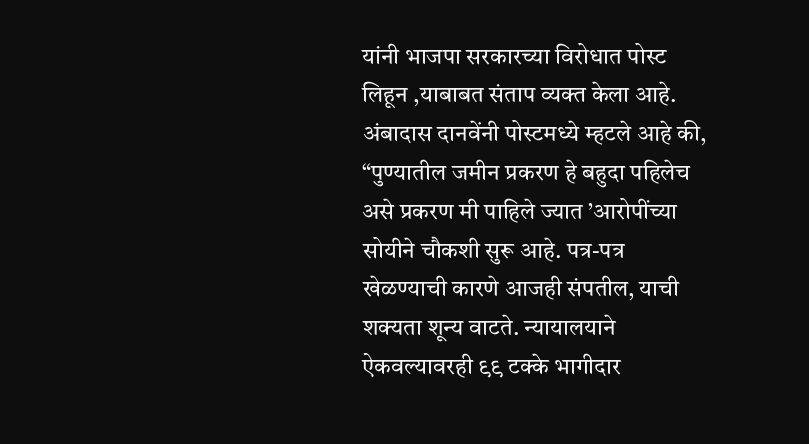यांनी भाजपा सरकारच्या विरोधात पोस्ट लिहून ,याबाबत संताप व्यक्त केला आहे.
अंबादास दानवेंनी पोस्टमध्ये म्हटले आहे की, “पुण्यातील जमीन प्रकरण हे बहुदा पहिलेच असे प्रकरण मी पाहिले ज्यात ’आरोपींच्या सोयीने चौकशी सुरू आहे. पत्र-पत्र खेळण्याची कारणे आजही संपतील, याची शक्यता शून्य वाटते. न्यायालयाने ऐकवल्यावरही ९९ टक्के भागीदार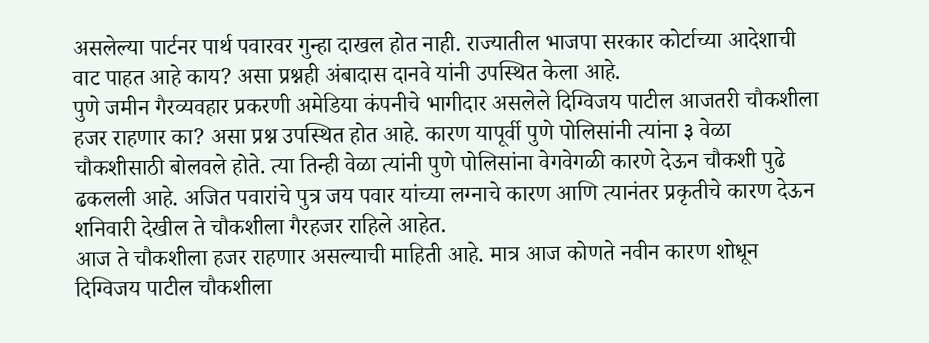असलेल्या पार्टनर पार्थ पवारवर गुन्हा दाखल होत नाही. राज्यातील भाजपा सरकार कोर्टाच्या आदेशाची वाट पाहत आहे काय? असा प्रश्नही अंबादास दानवे यांनी उपस्थित केला आहे.
पुणे जमीन गैरव्यवहार प्रकरणी अमेडिया कंपनीचे भागीदार असलेले दिग्विजय पाटील आजतरी चौकशीला हजर राहणार का? असा प्रश्न उपस्थित होत आहे. कारण यापूर्वी पुणे पोलिसांनी त्यांना ३ वेळा चौकशीसाठी बोलवले होते. त्या तिन्ही वेळा त्यांनी पुणे पोलिसांना वेगवेगळी कारणे देऊन चौकशी पुढे ढकलली आहे. अजित पवारांचे पुत्र जय पवार यांच्या लग्नाचे कारण आणि त्यानंतर प्रकृतीचे कारण देऊन शनिवारी देखील ते चौकशीला गैरहजर राहिले आहेत.
आज ते चौकशीला हजर राहणार असल्याची माहिती आहे. मात्र आज कोणते नवीन कारण शोधून दिग्विजय पाटील चौकशीला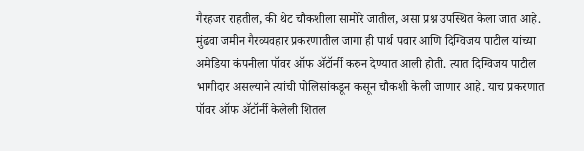गैरहजर राहतील, की थेट चौकशीला सामोरे जातील, असा प्रश्न उपस्थित केला जात आहे. मुंढवा जमीन गैरव्यवहार प्रकरणातील जागा ही पार्थ पवार आणि दिग्विजय पाटील यांच्या अमेडिया कंपनीला पॉवर ऑफ ॲटॉर्नी करुन देण्यात आली होती. त्यात दिग्विजय पाटील भागीदार असल्याने त्यांची पोलिसांकडून कसून चौकशी केली जाणार आहे. याच प्रकरणात पॉवर ऑफ ॲटॉर्नी केलेली शितल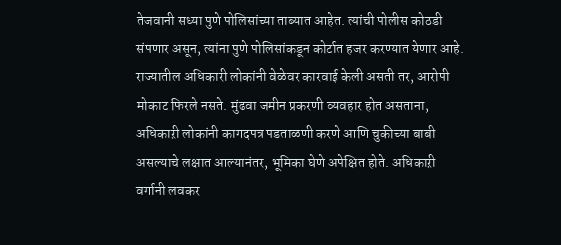तेजवानी सध्या पुणे पोलिसांच्या ताब्यात आहेत. त्यांची पोलीस कोठडी संपणार असून, त्यांना पुणे पोलिसांकडून कोर्टात हजर करण्यात येणार आहे.
राज्यातील अधिकारी लोकांनी वेळेवर कारवाई केली असती तर, आरोपी मोकाट फिरले नसते. मुंढवा जमीन प्रकरणी व्यवहार होत असताना, अधिकाऱी लोकांनी कागदपत्र पडताळणी करणे आणि चुकीच्या बाबी असल्याचे लक्षात आल्यानंतर, भूमिका घेणे अपेक्षित होते. अधिकाऱी वर्गानी लवकर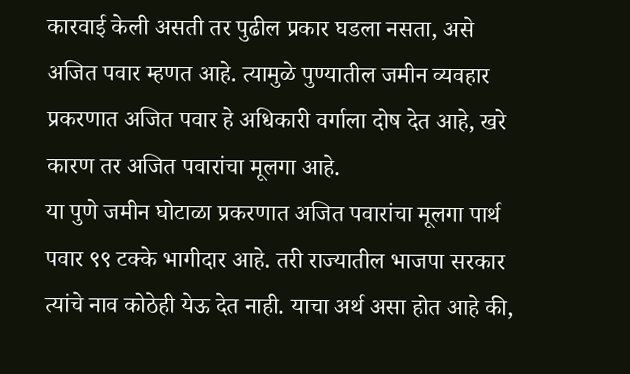कारवाई केली असती तर पुढील प्रकार घडला नसता, असे अजित पवार म्हणत आहे. त्यामुळे पुण्यातील जमीन व्यवहार प्रकरणात अजित पवार हे अधिकारी वर्गाला दोष देत आहे, खरे कारण तर अजित पवारांचा मूलगा आहे.
या पुणे जमीन घोटाळा प्रकरणात अजित पवारांचा मूलगा पार्थ पवार ९९ टक्के भागीदार आहे. तरी राज्यातील भाजपा सरकार त्यांचे नाव कोठेही येऊ देत नाही. याचा अर्थ असा होत आहे की,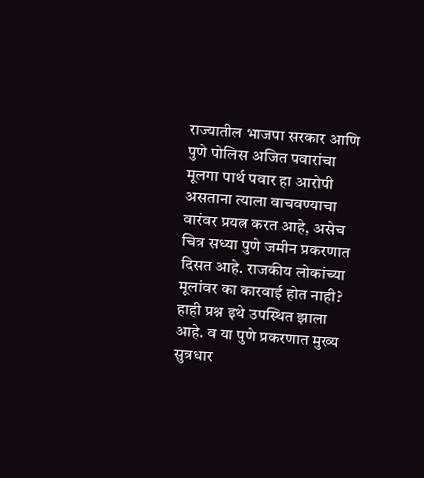राज्यातील भाजपा सरकार आणि पुणे पोलिस अजित पवारांचा मूलगा पार्थ पवार हा आरोपी असताना त्याला वाचवण्याचा वारंवर प्रयत्न करत आहे, असेच चित्र सध्या पुणे जमीन प्रकरणात दिसत आहे. राजकीय लोकांच्या मूलांवर का कारवाई होत नाही? हाही प्रश्न इथे उपस्थित झाला आहे. व या पुणे प्रकरणात मुख्य सुत्रधार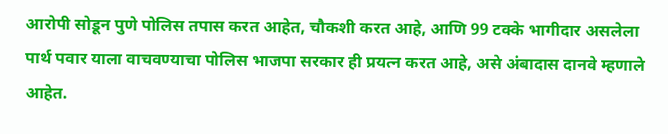आरोपी सोडून पुणे पोलिस तपास करत आहेत, चौकशी करत आहे, आणि 99 टक्के भागीदार असलेला पार्थ पवार याला वाचवण्याचा पोलिस भाजपा सरकार ही प्रयत्न करत आहे, असे अंबादास दानवे म्हणाले आहेत.